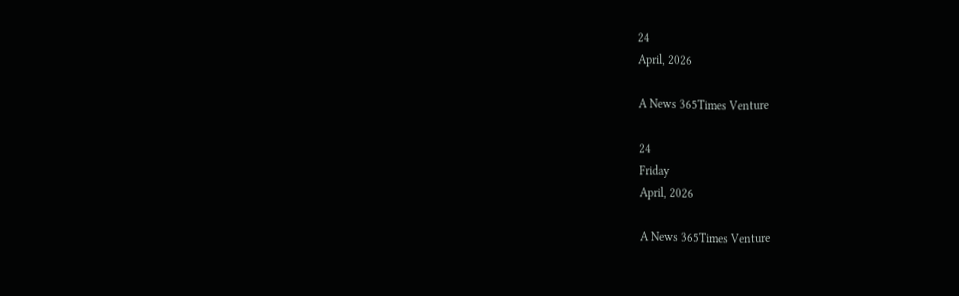24
April, 2026

A News 365Times Venture

24
Friday
April, 2026

A News 365Times Venture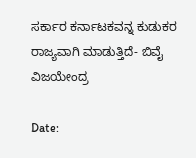ಸರ್ಕಾರ ಕರ್ನಾಟಕವನ್ನ ಕುಡುಕರ ರಾಜ್ಯವಾಗಿ ಮಾಡುತ್ತಿದೆ- ಬಿವೈ ವಿಜಯೇಂದ್ರ

Date: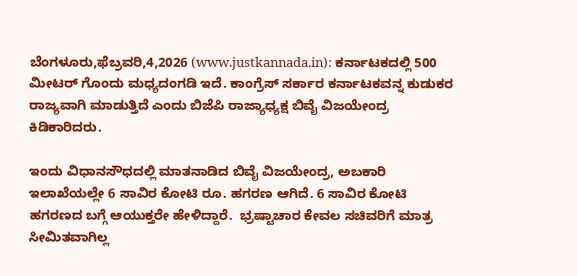ಬೆಂಗಳೂರು,ಫೆಬ್ರವರಿ,4,2026 (www.justkannada.in): ಕರ್ನಾಟಕದಲ್ಲಿ 500 ಮೀಟರ್ ಗೊಂದು ಮಧ್ಯದಂಗಡಿ ಇದೆ. ಕಾಂಗ್ರೆಸ್ ಸರ್ಕಾರ ಕರ್ನಾಟಕವನ್ನ ಕುಡುಕರ ರಾಜ್ಯವಾಗಿ ಮಾಡುತ್ತಿದೆ ಎಂದು ಬಿಜೆಪಿ ರಾಜ್ಯಾಧ್ಯಕ್ಷ ಬಿವೈ ವಿಜಯೇಂದ್ರ ಕಿಡಿಕಾರಿದರು.

ಇಂದು ವಿಧಾನಸೌಧದಲ್ಲಿ ಮಾತನಾಡಿದ ಬಿವೈ ವಿಜಯೇಂದ್ರ, ಅಬಕಾರಿ ಇಲಾಖೆಯಲ್ಲೇ 6 ಸಾವಿರ ಕೋಟಿ ರೂ. ಹಗರಣ ಆಗಿದೆ. 6 ಸಾವಿರ ಕೋಟಿ ಹಗರಣದ ಬಗ್ಗೆ ಆಯುಕ್ತರೇ ಹೇಳಿದ್ದಾರೆ.  ಭ್ರಷ್ಟಾಚಾರ ಕೇವಲ ಸಚಿವರಿಗೆ ಮಾತ್ರ ಸೀಮಿತವಾಗಿಲ್ಲ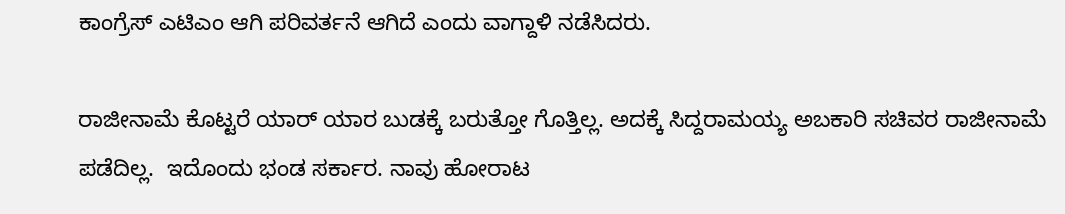ಕಾಂಗ್ರೆಸ್ ಎಟಿಎಂ ಆಗಿ ಪರಿವರ್ತನೆ ಆಗಿದೆ ಎಂದು ವಾಗ್ದಾಳಿ ನಡೆಸಿದರು.

ರಾಜೀನಾಮೆ ಕೊಟ್ಟರೆ ಯಾರ್ ಯಾರ ಬುಡಕ್ಕೆ ಬರುತ್ತೋ ಗೊತ್ತಿಲ್ಲ. ಅದಕ್ಕೆ ಸಿದ್ದರಾಮಯ್ಯ ಅಬಕಾರಿ ಸಚಿವರ ರಾಜೀನಾಮೆ ಪಡೆದಿಲ್ಲ.  ಇದೊಂದು ಭಂಡ ಸರ್ಕಾರ. ನಾವು ಹೋರಾಟ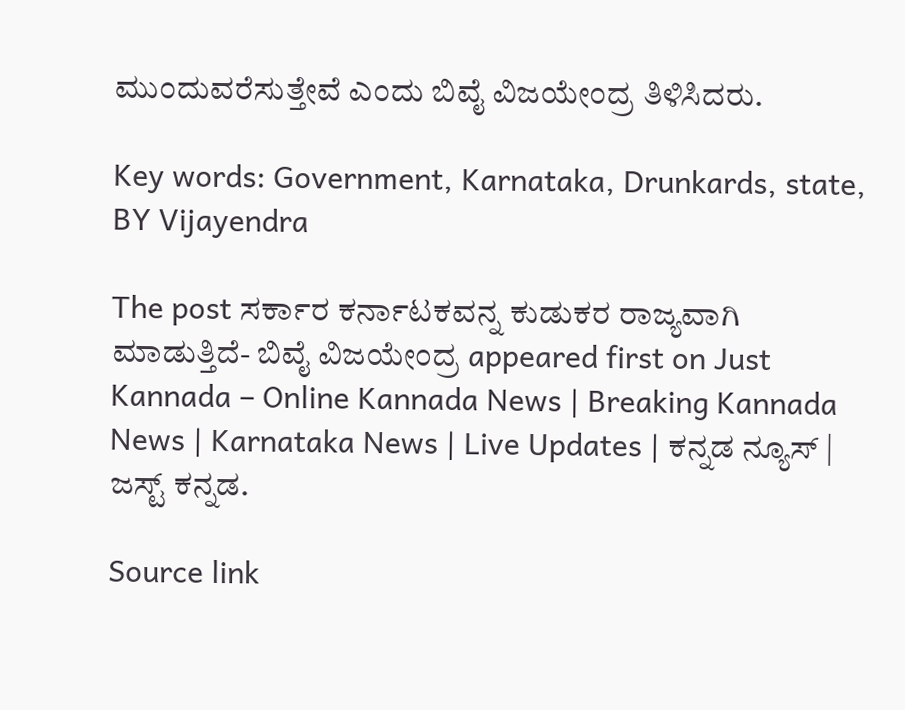ಮುಂದುವರೆಸುತ್ತೇವೆ ಎಂದು ಬಿವೈ ವಿಜಯೇಂದ್ರ ತಿಳಿಸಿದರು.

Key words: Government, Karnataka, Drunkards, state,  BY Vijayendra

The post ಸರ್ಕಾರ ಕರ್ನಾಟಕವನ್ನ ಕುಡುಕರ ರಾಜ್ಯವಾಗಿ ಮಾಡುತ್ತಿದೆ- ಬಿವೈ ವಿಜಯೇಂದ್ರ appeared first on Just Kannada – Online Kannada News | Breaking Kannada News | Karnataka News | Live Updates | ಕನ್ನಡ ನ್ಯೂಸ್ | ಜಸ್ಟ್ ಕನ್ನಡ.

Source link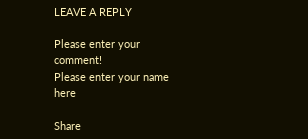LEAVE A REPLY

Please enter your comment!
Please enter your name here

Share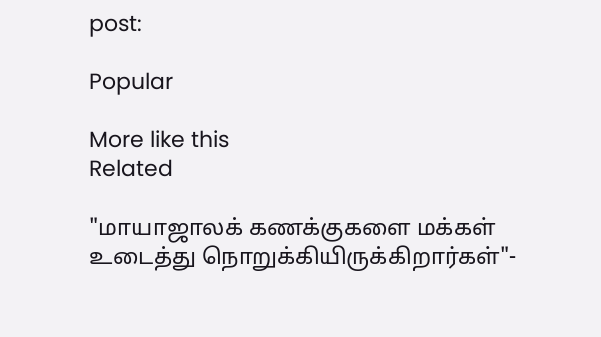post:

Popular

More like this
Related

"மாயாஜாலக் கணக்குகளை மக்கள் உடைத்து நொறுக்கியிருக்கிறார்கள்"-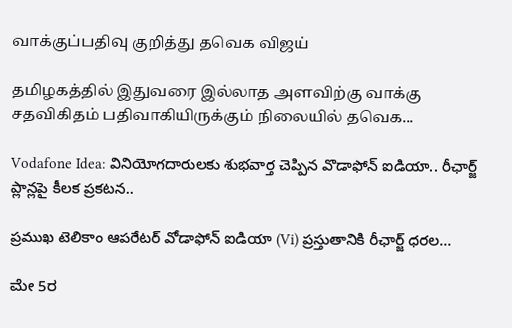வாக்குப்பதிவு குறித்து தவெக விஜய்

தமிழகத்தில் இதுவரை இல்லாத அளவிற்கு வாக்கு சதவிகிதம் பதிவாகியிருக்கும் நிலையில் தவெக...

Vodafone Idea: వినియోగదారులకు శుభవార్త చెప్పిన వొడాఫోన్ ఐడియా.. రీఛార్జ్ ప్లాన్లపై కీలక ప్రకటన..

ప్రముఖ టెలికాం ఆపరేటర్ వోడాఫోన్ ఐడియా (Vi) ప్రస్తుతానికి రీఛార్జ్‌ ధరల...

ಮೇ 5ರ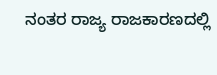ನಂತರ ರಾಜ್ಯ ರಾಜಕಾರಣದಲ್ಲಿ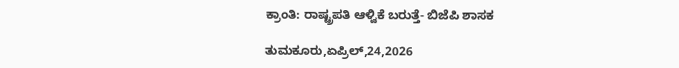ಕ್ರಾಂತಿ: ರಾಷ್ಟ್ರಪತಿ ಆಳ್ವಿಕೆ ಬರುತ್ತೆ- ಬಿಜೆಪಿ ಶಾಸಕ

ತುಮಕೂರು,ಏಪ್ರಿಲ್,24,2026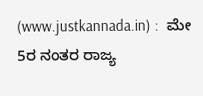(www.justkannada.in) :  ಮೇ 5ರ ನಂತರ ರಾಜ್ಯ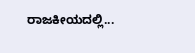ರಾಜಕೀಯದಲ್ಲಿ...